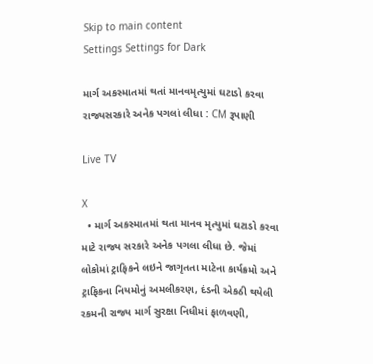Skip to main content
Settings Settings for Dark

માર્ગ અકસ્માતમાં થતાં માનવમૃત્યુમાં ઘટાડો કરવા રાજ્યસરકારે અનેક પગલાં લીધા : CM રૂપાણી

Live TV

X
  • માર્ગ અકસ્માતમાં થતા માનવ મૃત્યુમાં ઘટાડો કરવા માટે રાજ્ય સરકારે અનેક પગલા લીધા છે. જેમાં લોકોમાં ટ્રાફિકને લઇને જાગૃતતા માટેના કાર્યક્રમો અને ટ્રાફિકના નિયમોનું અમલીકરણ, દંડની એકઠી થયેલી રકમની રાજ્ય માર્ગ સુરક્ષા નિધીમાં ફાળવણી,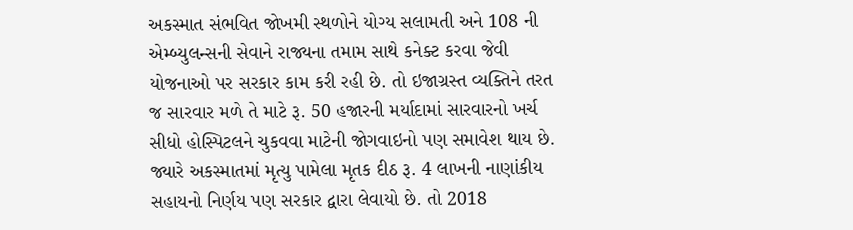અકસ્માત સંભવિત જોખમી સ્થળોને યોગ્ય સલામતી અને 108 ની એમ્બ્યુલન્સની સેવાને રાજ્યના તમામ સાથે કનેક્ટ કરવા જેવી યોજનાઓ પર સરકાર કામ કરી રહી છે. તો ઇજાગ્રસ્ત વ્યક્તિને તરત જ સારવાર મળે તે માટે રૂ. 50 હજારની મર્યાદામાં સારવારનો ખર્ચ સીધો હોસ્પિટલને ચુકવવા માટેની જોગવાઇનો પણ સમાવેશ થાય છે. જ્યારે અકસ્માતમાં મૃત્યુ પામેલા મૃતક દીઠ રૂ. 4 લાખની નાણાંકીય સહાયનો નિર્ણય પણ સરકાર દ્વારા લેવાયો છે. તો 2018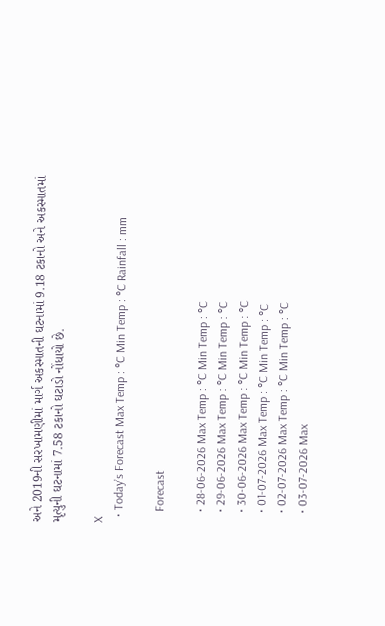અને 2019ની સરખામણીમાં માર્ગ અકસ્માતની ઘટનામાં 9.18 ટકાનો અને અકસ્માતમાં મૃત્યુની ઘટનામાં 7.58 ટકાનો ઘટાડો નોંધાયો છે.

X
  • Today’s Forecast Max Temp : °C Min Temp : °C Rainfall : mm

    Forecast

    • 28-06-2026 Max Temp : °C Min Temp : °C
    • 29-06-2026 Max Temp : °C Min Temp : °C
    • 30-06-2026 Max Temp : °C Min Temp : °C
    • 01-07-2026 Max Temp : °C Min Temp : °C
    • 02-07-2026 Max Temp : °C Min Temp : °C
    • 03-07-2026 Max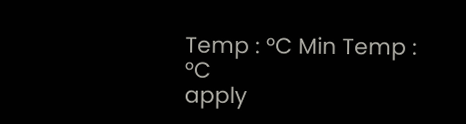Temp : °C Min Temp : °C
apply